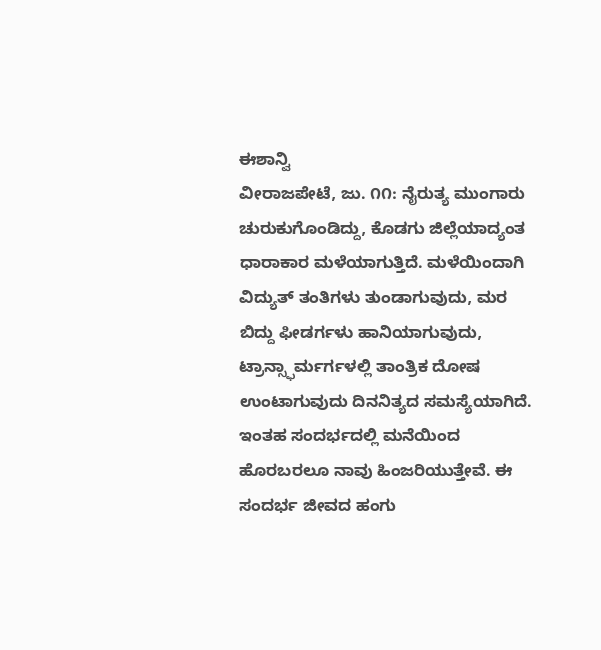ಈಶಾನ್ವಿ
ವೀರಾಜಪೇಟೆ, ಜು. ೧೧: ನೈರುತ್ಯ ಮುಂಗಾರು ಚುರುಕುಗೊಂಡಿದ್ದು, ಕೊಡಗು ಜಿಲ್ಲೆಯಾದ್ಯಂತ ಧಾರಾಕಾರ ಮಳೆಯಾಗುತ್ತಿದೆ. ಮಳೆಯಿಂದಾಗಿ ವಿದ್ಯುತ್ ತಂತಿಗಳು ತುಂಡಾಗುವುದು, ಮರ ಬಿದ್ದು ಫೀಡರ್ಗಳು ಹಾನಿಯಾಗುವುದು, ಟ್ರಾನ್ಸ್ಫಾರ್ಮರ್ಗಳಲ್ಲಿ ತಾಂತ್ರಿಕ ದೋಷ ಉಂಟಾಗುವುದು ದಿನನಿತ್ಯದ ಸಮಸ್ಯೆಯಾಗಿದೆ.
ಇಂತಹ ಸಂದರ್ಭದಲ್ಲಿ ಮನೆಯಿಂದ ಹೊರಬರಲೂ ನಾವು ಹಿಂಜರಿಯುತ್ತೇವೆ. ಈ ಸಂದರ್ಭ ಜೀವದ ಹಂಗು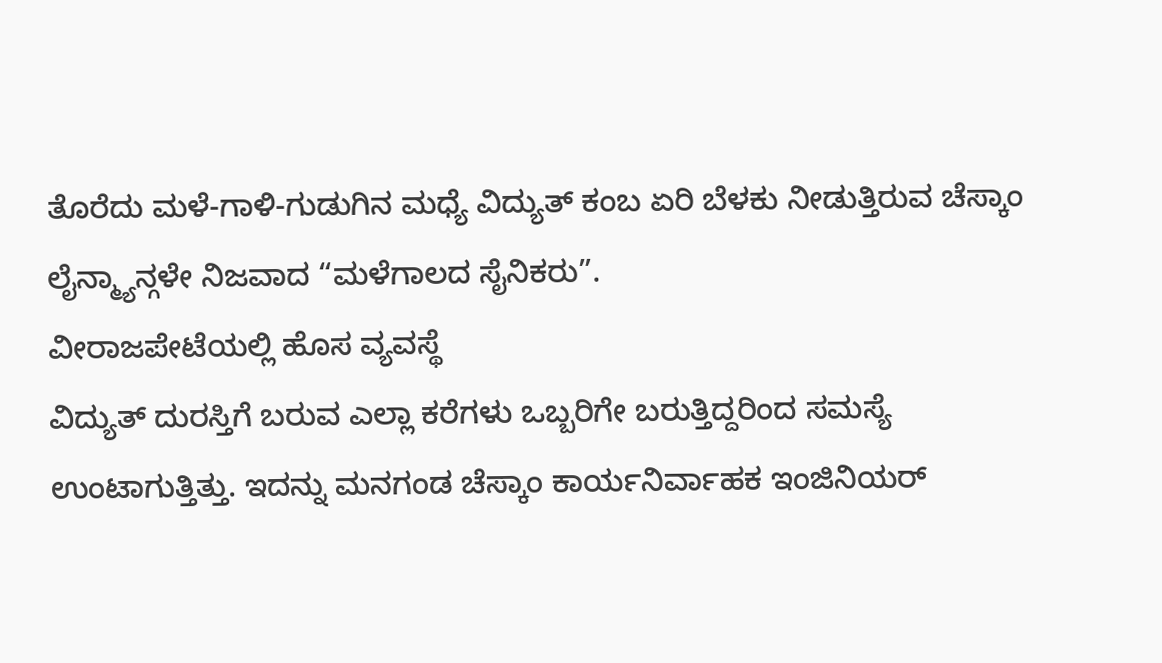ತೊರೆದು ಮಳೆ-ಗಾಳಿ-ಗುಡುಗಿನ ಮಧ್ಯೆ ವಿದ್ಯುತ್ ಕಂಬ ಏರಿ ಬೆಳಕು ನೀಡುತ್ತಿರುವ ಚೆಸ್ಕಾಂ ಲೈನ್ಮ್ಯಾನ್ಗಳೇ ನಿಜವಾದ “ಮಳೆಗಾಲದ ಸೈನಿಕರು”.
ವೀರಾಜಪೇಟೆಯಲ್ಲಿ ಹೊಸ ವ್ಯವಸ್ಥೆ
ವಿದ್ಯುತ್ ದುರಸ್ತಿಗೆ ಬರುವ ಎಲ್ಲಾ ಕರೆಗಳು ಒಬ್ಬರಿಗೇ ಬರುತ್ತಿದ್ದರಿಂದ ಸಮಸ್ಯೆ ಉಂಟಾಗುತ್ತಿತ್ತು. ಇದನ್ನು ಮನಗಂಡ ಚೆಸ್ಕಾಂ ಕಾರ್ಯನಿರ್ವಾಹಕ ಇಂಜಿನಿಯರ್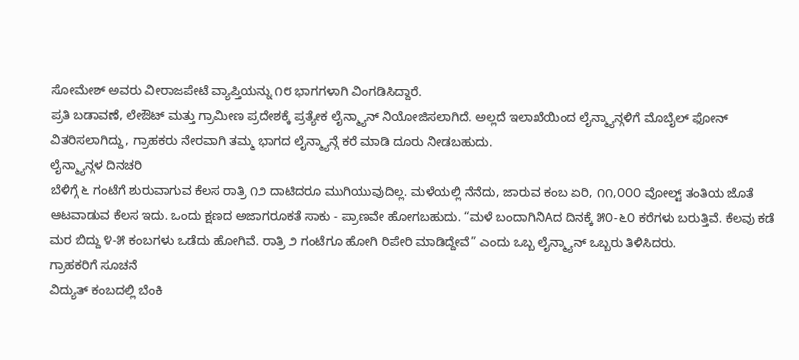ಸೋಮೇಶ್ ಅವರು ವೀರಾಜಪೇಟೆ ವ್ಯಾಪ್ತಿಯನ್ನು ೧೮ ಭಾಗಗಳಾಗಿ ವಿಂಗಡಿಸಿದ್ದಾರೆ.
ಪ್ರತಿ ಬಡಾವಣೆ, ಲೇಔಟ್ ಮತ್ತು ಗ್ರಾಮೀಣ ಪ್ರದೇಶಕ್ಕೆ ಪ್ರತ್ಯೇಕ ಲೈನ್ಮ್ಯಾನ್ ನಿಯೋಜಿಸಲಾಗಿದೆ. ಅಲ್ಲದೆ ಇಲಾಖೆಯಿಂದ ಲೈನ್ಮ್ಯಾನ್ಗಳಿಗೆ ಮೊಬೈಲ್ ಫೋನ್ ವಿತರಿಸಲಾಗಿದ್ದು, ಗ್ರಾಹಕರು ನೇರವಾಗಿ ತಮ್ಮ ಭಾಗದ ಲೈನ್ಮ್ಯಾನ್ಗೆ ಕರೆ ಮಾಡಿ ದೂರು ನೀಡಬಹುದು.
ಲೈನ್ಮ್ಯಾನ್ಗಳ ದಿನಚರಿ
ಬೆಳಿಗ್ಗೆ ೬ ಗಂಟೆಗೆ ಶುರುವಾಗುವ ಕೆಲಸ ರಾತ್ರಿ ೧೨ ದಾಟಿದರೂ ಮುಗಿಯುವುದಿಲ್ಲ. ಮಳೆಯಲ್ಲಿ ನೆನೆದು, ಜಾರುವ ಕಂಬ ಏರಿ, ೧೧,೦೦೦ ವೋಲ್ಟ್ ತಂತಿಯ ಜೊತೆ ಆಟವಾಡುವ ಕೆಲಸ ಇದು. ಒಂದು ಕ್ಷಣದ ಅಜಾಗರೂಕತೆ ಸಾಕು - ಪ್ರಾಣವೇ ಹೋಗಬಹುದು. “ಮಳೆ ಬಂದಾಗಿನಿAದ ದಿನಕ್ಕೆ ೫೦-೬೦ ಕರೆಗಳು ಬರುತ್ತಿವೆ. ಕೆಲವು ಕಡೆ ಮರ ಬಿದ್ದು ೪-೫ ಕಂಬಗಳು ಒಡೆದು ಹೋಗಿವೆ. ರಾತ್ರಿ ೨ ಗಂಟೆಗೂ ಹೋಗಿ ರಿಪೇರಿ ಮಾಡಿದ್ದೇವೆ” ಎಂದು ಒಬ್ಬ ಲೈನ್ಮ್ಯಾನ್ ಒಬ್ಬರು ತಿಳಿಸಿದರು.
ಗ್ರಾಹಕರಿಗೆ ಸೂಚನೆ
ವಿದ್ಯುತ್ ಕಂಬದಲ್ಲಿ ಬೆಂಕಿ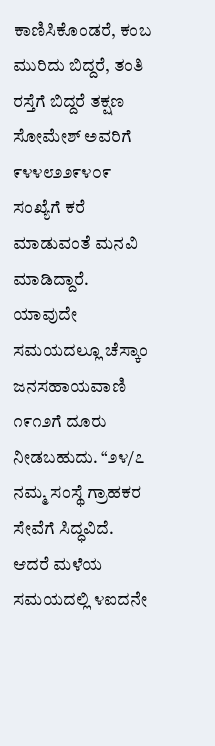ಕಾಣಿಸಿಕೊಂಡರೆ, ಕಂಬ ಮುರಿದು ಬಿದ್ದರೆ, ತಂತಿ ರಸ್ತೆಗೆ ಬಿದ್ದರೆ ತಕ್ಷಣ ಸೋಮೇಶ್ ಅವರಿಗೆ ೯೪೪೮೨೨೯೪೦೯ ಸಂಖ್ಯೆಗೆ ಕರೆ ಮಾಡುವಂತೆ ಮನವಿ ಮಾಡಿದ್ದಾರೆ. ಯಾವುದೇ ಸಮಯದಲ್ಲೂ ಚೆಸ್ಕಾಂ ಜನಸಹಾಯವಾಣಿ ೧೯೧೨ಗೆ ದೂರು ನೀಡಬಹುದು. “೨೪/೭ ನಮ್ಮ ಸಂಸ್ಥೆ ಗ್ರಾಹಕರ ಸೇವೆಗೆ ಸಿದ್ಧವಿದೆ. ಆದರೆ ಮಳೆಯ ಸಮಯದಲ್ಲಿ ೪ಐದನೇ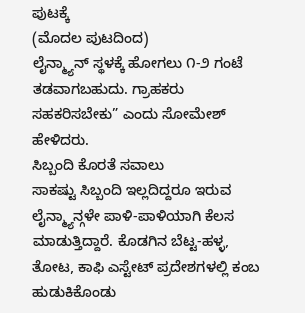ಪುಟಕ್ಕೆ
(ಮೊದಲ ಪುಟದಿಂದ)
ಲೈನ್ಮ್ಯಾನ್ ಸ್ಥಳಕ್ಕೆ ಹೋಗಲು ೧-೨ ಗಂಟೆ ತಡವಾಗಬಹುದು. ಗ್ರಾಹಕರು ಸಹಕರಿಸಬೇಕು” ಎಂದು ಸೋಮೇಶ್ ಹೇಳಿದರು.
ಸಿಬ್ಬಂದಿ ಕೊರತೆ ಸವಾಲು
ಸಾಕಷ್ಟು ಸಿಬ್ಬಂದಿ ಇಲ್ಲದಿದ್ದರೂ ಇರುವ ಲೈನ್ಮ್ಯಾನ್ಗಳೇ ಪಾಳಿ-ಪಾಳಿಯಾಗಿ ಕೆಲಸ ಮಾಡುತ್ತಿದ್ದಾರೆ. ಕೊಡಗಿನ ಬೆಟ್ಟ-ಹಳ್ಳ, ತೋಟ, ಕಾಫಿ ಎಸ್ಟೇಟ್ ಪ್ರದೇಶಗಳಲ್ಲಿ ಕಂಬ ಹುಡುಕಿಕೊಂಡು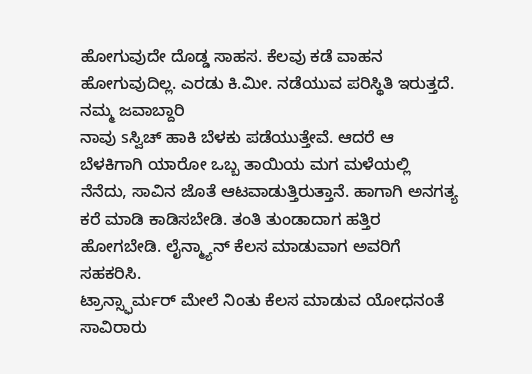ಹೋಗುವುದೇ ದೊಡ್ಡ ಸಾಹಸ. ಕೆಲವು ಕಡೆ ವಾಹನ ಹೋಗುವುದಿಲ್ಲ. ಎರಡು ಕಿ.ಮೀ. ನಡೆಯುವ ಪರಿಸ್ಥಿತಿ ಇರುತ್ತದೆ.
ನಮ್ಮ ಜವಾಬ್ದಾರಿ
ನಾವು sಸ್ವಿಚ್ ಹಾಕಿ ಬೆಳಕು ಪಡೆಯುತ್ತೇವೆ. ಆದರೆ ಆ ಬೆಳಕಿಗಾಗಿ ಯಾರೋ ಒಬ್ಬ ತಾಯಿಯ ಮಗ ಮಳೆಯಲ್ಲಿ ನೆನೆದು, ಸಾವಿನ ಜೊತೆ ಆಟವಾಡುತ್ತಿರುತ್ತಾನೆ. ಹಾಗಾಗಿ ಅನಗತ್ಯ ಕರೆ ಮಾಡಿ ಕಾಡಿಸಬೇಡಿ. ತಂತಿ ತುಂಡಾದಾಗ ಹತ್ತಿರ ಹೋಗಬೇಡಿ. ಲೈನ್ಮ್ಯಾನ್ ಕೆಲಸ ಮಾಡುವಾಗ ಅವರಿಗೆ ಸಹಕರಿಸಿ.
ಟ್ರಾನ್ಸ್ಫಾರ್ಮರ್ ಮೇಲೆ ನಿಂತು ಕೆಲಸ ಮಾಡುವ ಯೋಧನಂತೆ ಸಾವಿರಾರು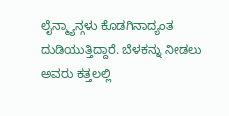ಲೈನ್ಮ್ಯಾನ್ಗಳು ಕೊಡಗಿನಾದ್ಯಂತ ದುಡಿಯುತ್ತಿದ್ದಾರೆ. ಬೆಳಕನ್ನು ನೀಡಲು ಅವರು ಕತ್ತಲಲ್ಲಿ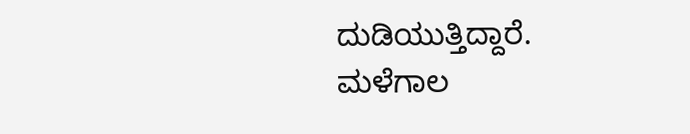ದುಡಿಯುತ್ತಿದ್ದಾರೆ. ಮಳೆಗಾಲ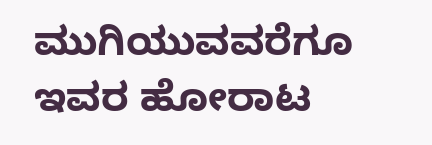ಮುಗಿಯುವವರೆಗೂ ಇವರ ಹೋರಾಟ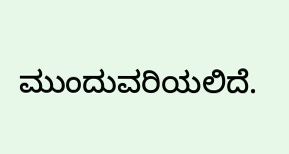ಮುಂದುವರಿಯಲಿದೆ.